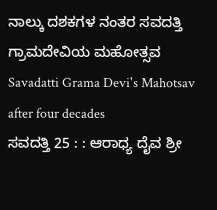ನಾಲ್ಕು ದಶಕಗಳ ನಂತರ ಸವದತ್ತಿ ಗ್ರಾಮದೇವಿಯ ಮಹೋತ್ಸವ
Savadatti Grama Devi's Mahotsav after four decades
ಸವದತ್ತಿ 25 : : ಆರಾಧ್ಯ ದೈವ ಶ್ರೀ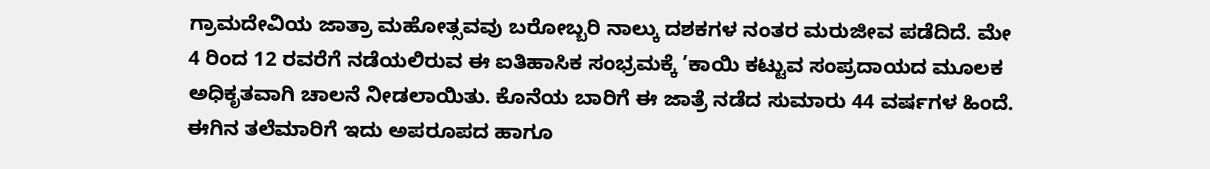ಗ್ರಾಮದೇವಿಯ ಜಾತ್ರಾ ಮಹೋತ್ಸವವು ಬರೋಬ್ಬರಿ ನಾಲ್ಕು ದಶಕಗಳ ನಂತರ ಮರುಜೀವ ಪಡೆದಿದೆ. ಮೇ 4 ರಿಂದ 12 ರವರೆಗೆ ನಡೆಯಲಿರುವ ಈ ಐತಿಹಾಸಿಕ ಸಂಭ್ರಮಕ್ಕೆ ’ಕಾಯಿ ಕಟ್ಟುವ ಸಂಪ್ರದಾಯದ ಮೂಲಕ ಅಧಿಕೃತವಾಗಿ ಚಾಲನೆ ನೀಡಲಾಯಿತು. ಕೊನೆಯ ಬಾರಿಗೆ ಈ ಜಾತ್ರೆ ನಡೆದ ಸುಮಾರು 44 ವರ್ಷಗಳ ಹಿಂದೆ. ಈಗಿನ ತಲೆಮಾರಿಗೆ ಇದು ಅಪರೂಪದ ಹಾಗೂ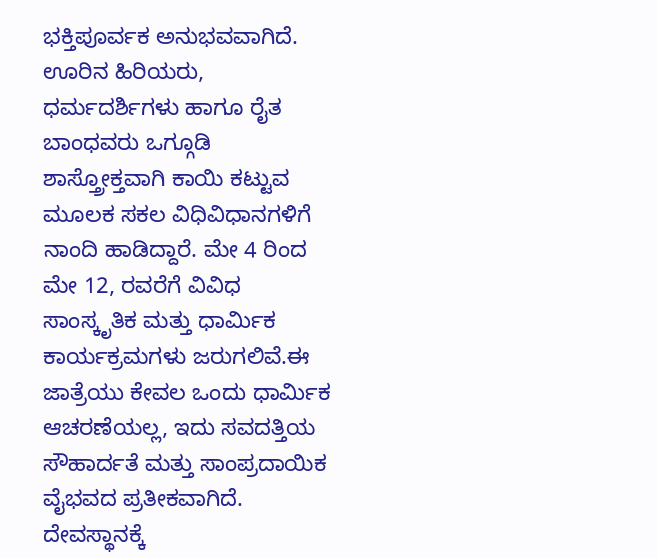ಭಕ್ತಿಪೂರ್ವಕ ಅನುಭವವಾಗಿದೆ.
ಊರಿನ ಹಿರಿಯರು, ಧರ್ಮದರ್ಶಿಗಳು ಹಾಗೂ ರೈತ ಬಾಂಧವರು ಒಗ್ಗೂಡಿ ಶಾಸ್ತ್ರೋಕ್ತವಾಗಿ ಕಾಯಿ ಕಟ್ಟುವ ಮೂಲಕ ಸಕಲ ವಿಧಿವಿಧಾನಗಳಿಗೆ ನಾಂದಿ ಹಾಡಿದ್ದಾರೆ. ಮೇ 4 ರಿಂದ ಮೇ 12, ರವರೆಗೆ ವಿವಿಧ ಸಾಂಸ್ಕೃತಿಕ ಮತ್ತು ಧಾರ್ಮಿಕ ಕಾರ್ಯಕ್ರಮಗಳು ಜರುಗಲಿವೆ.ಈ ಜಾತ್ರೆಯು ಕೇವಲ ಒಂದು ಧಾರ್ಮಿಕ ಆಚರಣೆಯಲ್ಲ, ಇದು ಸವದತ್ತಿಯ ಸೌಹಾರ್ದತೆ ಮತ್ತು ಸಾಂಪ್ರದಾಯಿಕ ವೈಭವದ ಪ್ರತೀಕವಾಗಿದೆ. ದೇವಸ್ಥಾನಕ್ಕೆ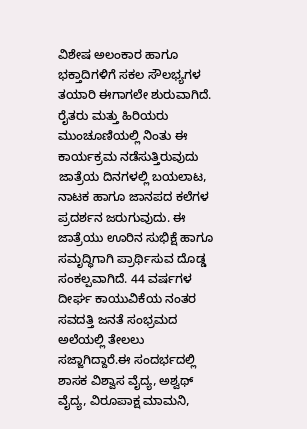ವಿಶೇಷ ಅಲಂಕಾರ ಹಾಗೂ ಭಕ್ತಾದಿಗಳಿಗೆ ಸಕಲ ಸೌಲಭ್ಯಗಳ ತಯಾರಿ ಈಗಾಗಲೇ ಶುರುವಾಗಿದೆ.
ರೈತರು ಮತ್ತು ಹಿರಿಯರು ಮುಂಚೂಣಿಯಲ್ಲಿ ನಿಂತು ಈ ಕಾರ್ಯಕ್ರಮ ನಡೆಸುತ್ತಿರುವುದು ಜಾತ್ರೆಯ ದಿನಗಳಲ್ಲಿ ಬಯಲಾಟ, ನಾಟಕ ಹಾಗೂ ಜಾನಪದ ಕಲೆಗಳ ಪ್ರದರ್ಶನ ಜರುಗುವುದು. ಈ ಜಾತ್ರೆಯು ಊರಿನ ಸುಭಿಕ್ಷೆ ಹಾಗೂ ಸಮೃದ್ಧಿಗಾಗಿ ಪ್ರಾರ್ಥಿಸುವ ದೊಡ್ಡ ಸಂಕಲ್ಪವಾಗಿದೆ. 44 ವರ್ಷಗಳ ದೀರ್ಘ ಕಾಯುವಿಕೆಯ ನಂತರ ಸವದತ್ತಿ ಜನತೆ ಸಂಭ್ರಮದ ಅಲೆಯಲ್ಲಿ ತೇಲಲು ಸಜ್ಜಾಗಿದ್ದಾರೆ.ಈ ಸಂದರ್ಭದಲ್ಲಿ ಶಾಸಕ ವಿಶ್ವಾಸ ವೈದ್ಯ, ಅಶ್ವಥ್ ವೈದ್ಯ, ವಿರೂಪಾಕ್ಷ ಮಾಮನಿ,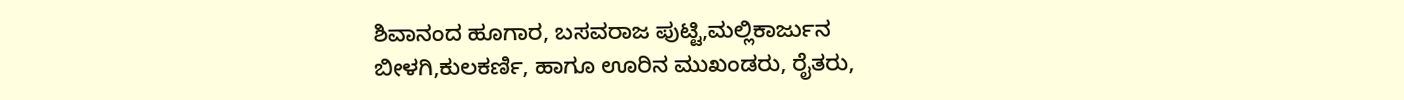ಶಿವಾನಂದ ಹೂಗಾರ, ಬಸವರಾಜ ಪುಟ್ಟಿ,ಮಲ್ಲಿಕಾರ್ಜುನ ಬೀಳಗಿ,ಕುಲಕರ್ಣಿ, ಹಾಗೂ ಊರಿನ ಮುಖಂಡರು, ರೈತರು,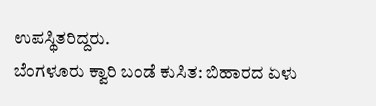ಉಪಸ್ಥಿತರಿದ್ದರು.
ಬೆಂಗಳೂರು ಕ್ವಾರಿ ಬಂಡೆ ಕುಸಿತ: ಬಿಹಾರದ ಏಳು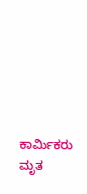ಕಾರ್ಮಿಕರು ಮೃತ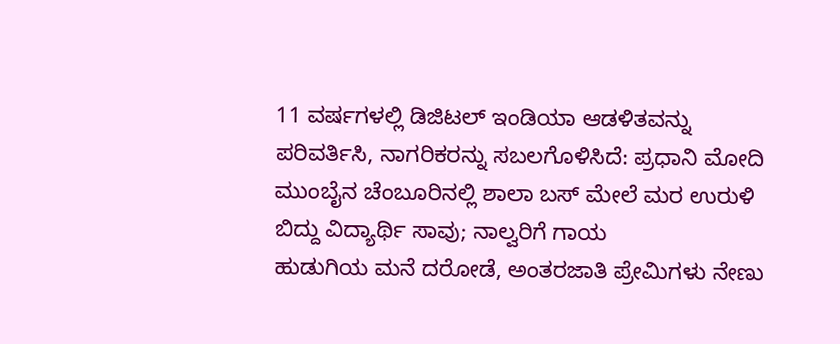11 ವರ್ಷಗಳಲ್ಲಿ ಡಿಜಿಟಲ್ ಇಂಡಿಯಾ ಆಡಳಿತವನ್ನು ಪರಿವರ್ತಿಸಿ, ನಾಗರಿಕರನ್ನು ಸಬಲಗೊಳಿಸಿದೆ: ಪ್ರಧಾನಿ ಮೋದಿ
ಮುಂಬೈನ ಚೆಂಬೂರಿನಲ್ಲಿ ಶಾಲಾ ಬಸ್ ಮೇಲೆ ಮರ ಉರುಳಿ ಬಿದ್ದು ವಿದ್ಯಾರ್ಥಿ ಸಾವು; ನಾಲ್ವರಿಗೆ ಗಾಯ
ಹುಡುಗಿಯ ಮನೆ ದರೋಡೆ, ಅಂತರಜಾತಿ ಪ್ರೇಮಿಗಳು ನೇಣು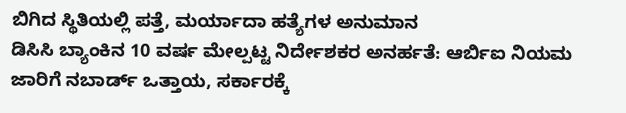ಬಿಗಿದ ಸ್ಥಿತಿಯಲ್ಲಿ ಪತ್ತೆ, ಮರ್ಯಾದಾ ಹತ್ಯೆಗಳ ಅನುಮಾನ
ಡಿಸಿಸಿ ಬ್ಯಾಂಕಿನ 10 ವರ್ಷ ಮೇಲ್ಪಟ್ಟ ನಿರ್ದೇಶಕರ ಅನರ್ಹತೆ: ಆರ್ಬಿಐ ನಿಯಮ ಜಾರಿಗೆ ನಬಾರ್ಡ್ ಒತ್ತಾಯ, ಸರ್ಕಾರಕ್ಕೆ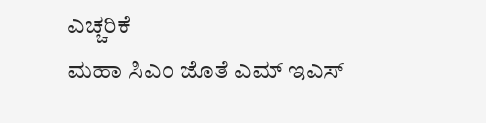ಎಚ್ಚರಿಕೆ
ಮಹಾ ಸಿಎಂ ಜೊತೆ ಎಮ್ ಇಎಸ್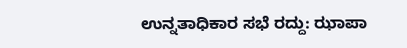ಉನ್ನತಾಧಿಕಾರ ಸಭೆ ರದ್ದು: ಝಾಪಾ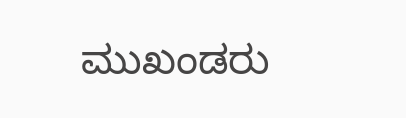ಮುಖಂಡರು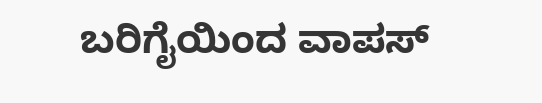ಬರಿಗೈಯಿಂದ ವಾಪಸ್